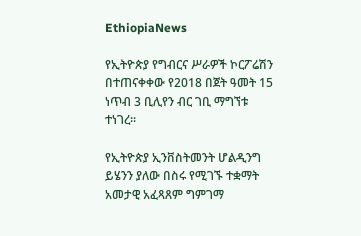EthiopiaNews

የኢትዮጵያ የግብርና ሥራዎች ኮርፖሬሽን በተጠናቀቀው የ2018 በጀት ዓመት 15 ነጥብ 3 ቢሊየን ብር ገቢ ማግኘቱ ተነገረ።

የኢትዮጵያ ኢንቨስትመንት ሆልዲንግ ይሄንን ያለው በስሩ የሚገኙ ተቋማት አመታዊ አፈጻጸም ግምገማ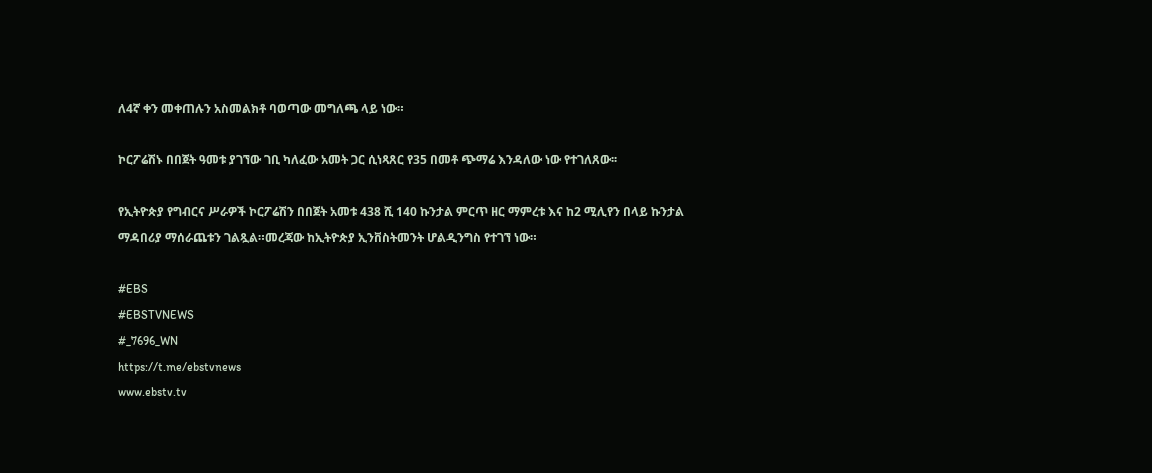ለ4ኛ ቀን መቀጠሉን አስመልክቶ ባወጣው መግለጫ ላይ ነው።

ኮርፖሬሽኑ በበጀት ዓመቱ ያገኘው ገቢ ካለፈው አመት ጋር ሲነጻጸር የ35 በመቶ ጭማሬ እንዳለው ነው የተገለጸው፡፡

የኢትዮጵያ የግብርና ሥራዎች ኮርፖሬሽን በበጀት አመቱ 438 ሺ 140 ኩንታል ምርጥ ዘር ማምረቱ እና ከ2 ሚሊየን በላይ ኩንታል ማዳበሪያ ማሰራጨቱን ገልጿል።መረጃው ከኢትዮጵያ ኢንቨስትመንት ሆልዲንግስ የተገኘ ነው።

#EBS
#EBSTVNEWS
#_7696_WN
https://t.me/ebstvnews
www.ebstv.tv